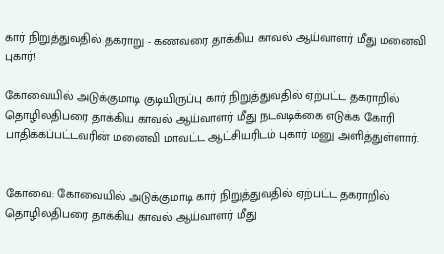கார் நிறுத்துவதில் தகராறு - கணவரை தாக்கிய காவல் ஆய்வாளர் மீது மனைவி புகார்!

கோவையில் அடுக்குமாடி குடியிருப்பு கார் நிறுத்துவதில் ஏற்பட்ட தகராறில் தொழிலதிபரை தாக்கிய காவல் ஆய்வாளர் மீது நடவடிக்கை எடுக்க கோரி பாதிக்கப்பட்டவரின் மனைவி மாவட்ட ஆட்சியரிடம் புகார் மனு அளித்துள்ளார்.


கோவை: கோவையில் அடுக்குமாடி கார் நிறுத்துவதில் ஏற்பட்ட தகராறில் தொழிலதிபரை தாக்கிய காவல் ஆய்வாளர் மீது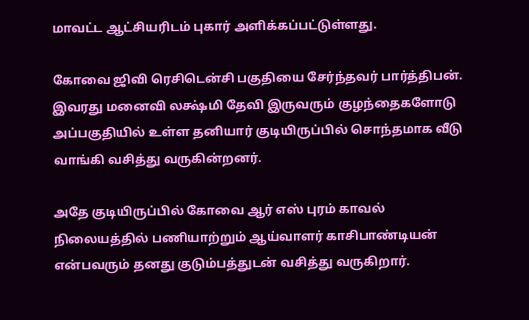மாவட்ட ஆட்சியரிடம் புகார் அளிக்கப்பட்டுள்ளது.

கோவை ஜிவி ரெசிடென்சி பகுதியை சேர்ந்தவர் பார்த்திபன். இவரது மனைவி லக்ஷ்மி தேவி இருவரும் குழந்தைகளோடு அப்பகுதியில் உள்ள தனியார் குடியிருப்பில் சொந்தமாக வீடு வாங்கி வசித்து வருகின்றனர்.

அதே குடியிருப்பில் கோவை ஆர் எஸ் புரம் காவல் நிலையத்தில் பணியாற்றும் ஆய்வாளர் காசிபாண்டியன் என்பவரும் தனது குடும்பத்துடன் வசித்து வருகிறார்.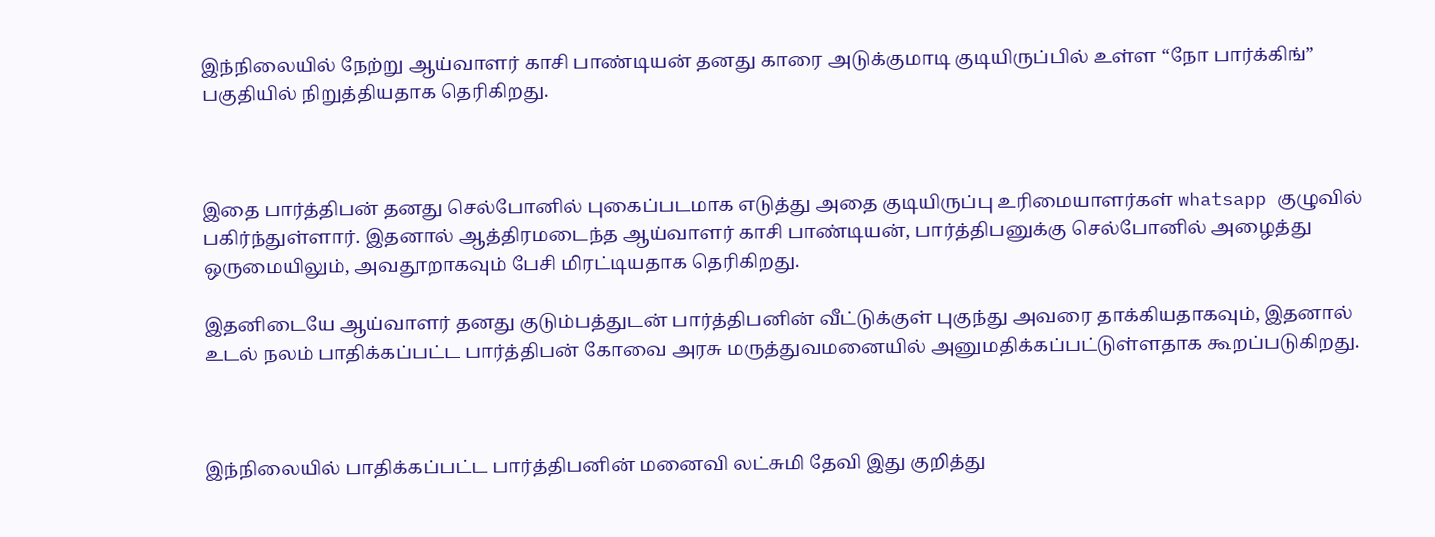இந்நிலையில் நேற்று ஆய்வாளர் காசி பாண்டியன் தனது காரை அடுக்குமாடி குடியிருப்பில் உள்ள “நோ பார்க்கிங்” பகுதியில் நிறுத்தியதாக தெரிகிறது.



இதை பார்த்திபன் தனது செல்போனில் புகைப்படமாக எடுத்து அதை குடியிருப்பு உரிமையாளர்கள் whatsapp குழுவில் பகிர்ந்துள்ளார். இதனால் ஆத்திரமடைந்த ஆய்வாளர் காசி பாண்டியன், பார்த்திபனுக்கு செல்போனில் அழைத்து ஒருமையிலும், அவதூறாகவும் பேசி மிரட்டியதாக தெரிகிறது.

இதனிடையே ஆய்வாளர் தனது குடும்பத்துடன் பார்த்திபனின் வீட்டுக்குள் புகுந்து அவரை தாக்கியதாகவும், இதனால் உடல் நலம் பாதிக்கப்பட்ட பார்த்திபன் கோவை அரசு மருத்துவமனையில் அனுமதிக்கப்பட்டுள்ளதாக கூறப்படுகிறது.



இந்நிலையில் பாதிக்கப்பட்ட பார்த்திபனின் மனைவி லட்சுமி தேவி இது குறித்து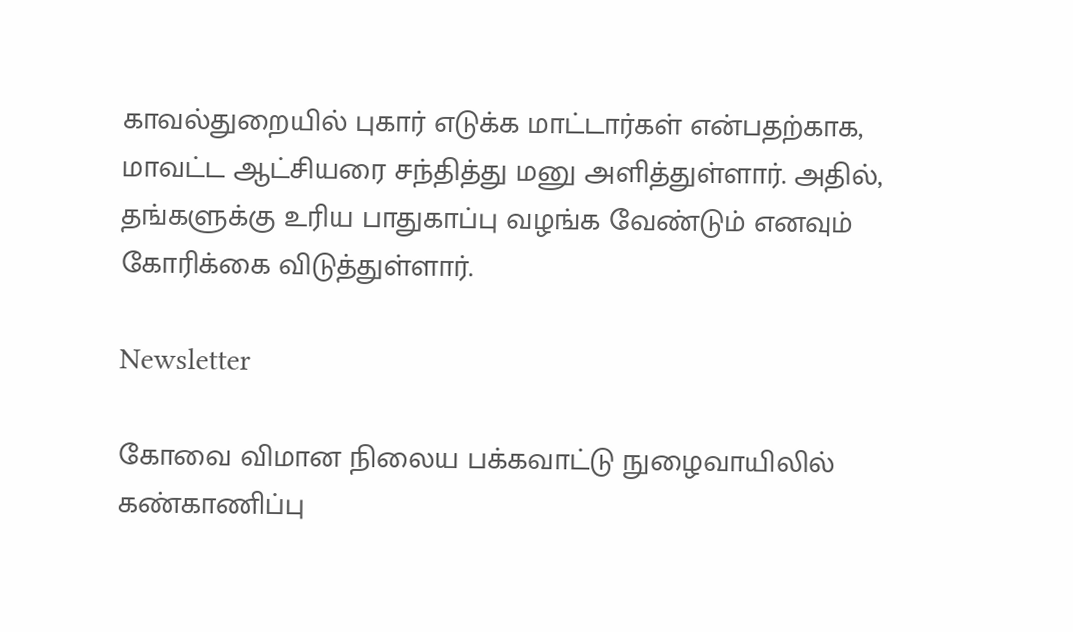காவல்துறையில் புகார் எடுக்க மாட்டார்கள் என்பதற்காக, மாவட்ட ஆட்சியரை சந்தித்து மனு அளித்துள்ளார். அதில், தங்களுக்கு உரிய பாதுகாப்பு வழங்க வேண்டும் எனவும் கோரிக்கை விடுத்துள்ளார்.

Newsletter

கோவை விமான நிலைய பக்கவாட்டு நுழைவாயிலில் கண்காணிப்பு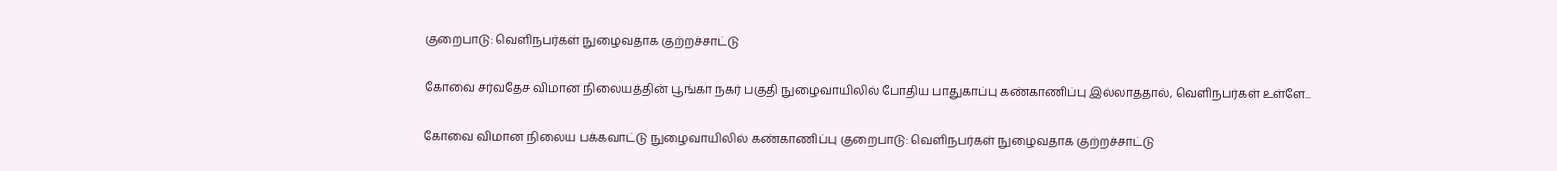குறைபாடு: வெளிநபர்கள் நுழைவதாக குற்றச்சாட்டு

கோவை சர்வதேச விமான நிலையத்தின் பூங்கா நகர் பகுதி நுழைவாயிலில் போதிய பாதுகாப்பு கண்காணிப்பு இல்லாததால், வெளிநபர்கள் உள்ளே...

கோவை விமான நிலைய பக்கவாட்டு நுழைவாயிலில் கண்காணிப்பு குறைபாடு: வெளிநபர்கள் நுழைவதாக குற்றச்சாட்டு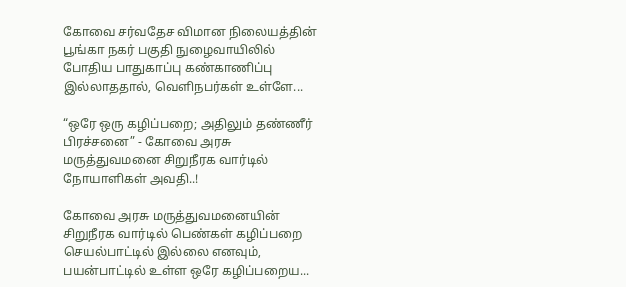கோவை சர்வதேச விமான நிலையத்தின் பூங்கா நகர் பகுதி நுழைவாயிலில் போதிய பாதுகாப்பு கண்காணிப்பு இல்லாததால், வெளிநபர்கள் உள்ளே...

“ஒரே ஒரு கழிப்பறை; அதிலும் தண்ணீர் பிரச்சனை” - கோவை அரசு மருத்துவமனை சிறுநீரக வார்டில் நோயாளிகள் அவதி..!

கோவை அரசு மருத்துவமனையின் சிறுநீரக வார்டில் பெண்கள் கழிப்பறை செயல்பாட்டில் இல்லை எனவும், பயன்பாட்டில் உள்ள ஒரே கழிப்பறைய...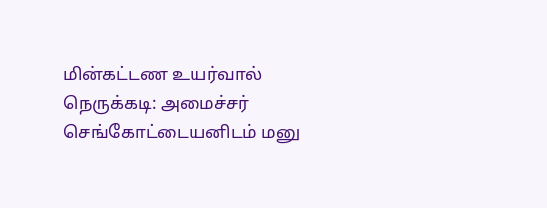மின்கட்டண உயர்வால் நெருக்கடி: அமைச்சர் செங்கோட்டையனிடம் மனு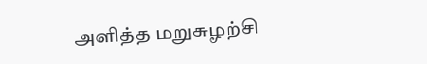அளித்த மறுசுழற்சி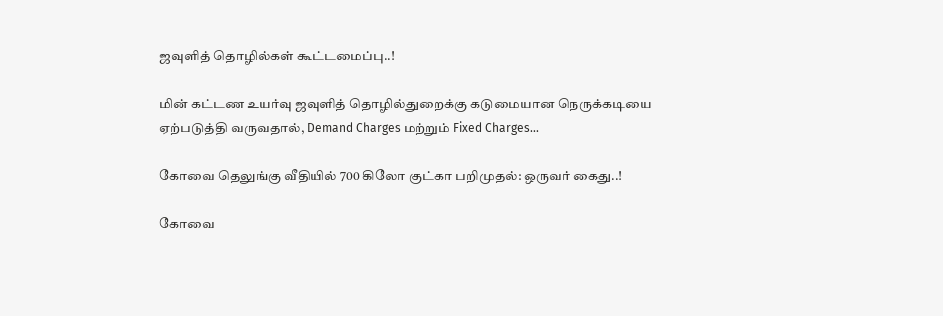ஜவுளித் தொழில்கள் கூட்டமைப்பு..!

மின் கட்டண உயர்வு ஜவுளித் தொழில்துறைக்கு கடுமையான நெருக்கடியை ஏற்படுத்தி வருவதால், Demand Charges மற்றும் Fixed Charges...

கோவை தெலுங்கு வீதியில் 700 கிலோ குட்கா பறிமுதல்: ஒருவர் கைது..!

கோவை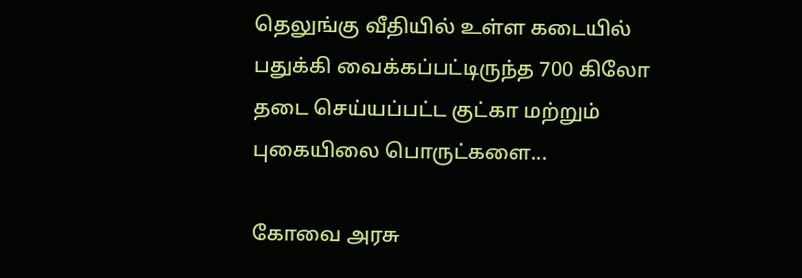தெலுங்கு வீதியில் உள்ள கடையில் பதுக்கி வைக்கப்பட்டிருந்த 700 கிலோ தடை செய்யப்பட்ட குட்கா மற்றும் புகையிலை பொருட்களை...

கோவை அரசு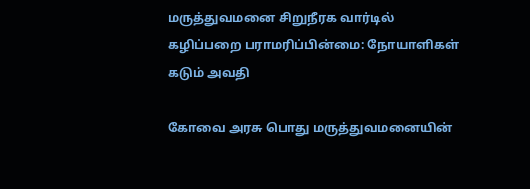மருத்துவமனை சிறுநீரக வார்டில் கழிப்பறை பராமரிப்பின்மை: நோயாளிகள் கடும் அவதி

கோவை அரசு பொது மருத்துவமனையின்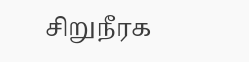சிறுநீரக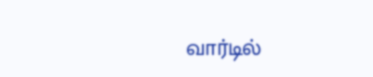வார்டில்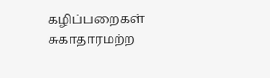கழிப்பறைகள் சுகாதாரமற்ற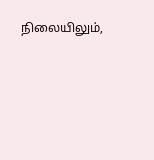நிலையிலும்,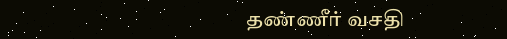தண்ணீர் வசதி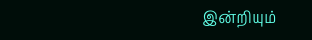இன்றியும்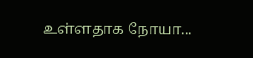உள்ளதாக நோயா...